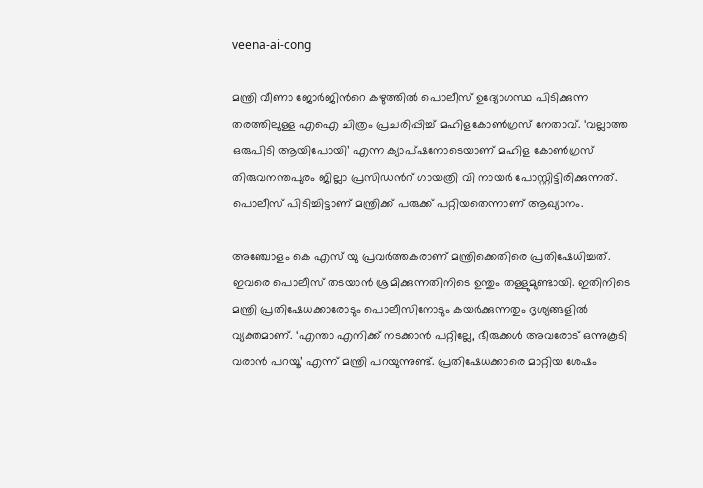veena-ai-cong

മന്ത്രി വീണാ ജോര്‍ജിന്‍റെ കഴുത്തില്‍ പൊലീസ് ഉദ്യോഗസ്ഥ പിടിക്കുന്ന തരത്തിലുള്ള എഐ ചിത്രം പ്രചരിപ്പിച്ച് മഹിളകോണ്‍ഗ്രസ് നേതാവ്. ‘വല്ലാത്ത ഒരുപിടി ആയിപോയി’ എന്ന ക്യാപ്ഷനോടെയാണ് മഹിള കോണ്‍ഗ്രസ് തിരുവനന്തപുരം ജില്ലാ പ്രസിഡന്‍റ് ഗായത്രി വി നായര്‍ പോസ്റ്റിട്ടിരിക്കുന്നത്. പൊലീസ് പിടിച്ചിട്ടാണ് മന്ത്രിക്ക് പരുക്ക് പറ്റിയതെന്നാണ് ആഖ്യാനം.

അഞ്ചോളം കെ എസ് യു പ്രവർത്തകരാണ് മന്ത്രിക്കെതിരെ പ്രതിഷേധിച്ചത്. ഇവരെ പൊലീസ് തടയാൻ ശ്രമിക്കുന്നതിനിടെ ഉന്തും തള്ളുമുണ്ടായി. ഇതിനിടെ മന്ത്രി പ്രതിഷേധക്കാരോടും പൊലീസിനോടും കയർക്കുന്നതും ദൃശ്യങ്ങളിൽ വ്യക്തമാണ്. ‘എന്താ എനിക്ക് നടക്കാൻ പറ്റില്ലേ, ഭീരുക്കൾ അവരോട് ഒന്നുകൂടി വരാൻ പറയൂ’ എന്ന് മന്ത്രി പറയുന്നുണ്ട്. പ്രതിഷേധക്കാരെ മാറ്റിയ ശേഷം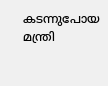കടന്നുപോയ മന്ത്രി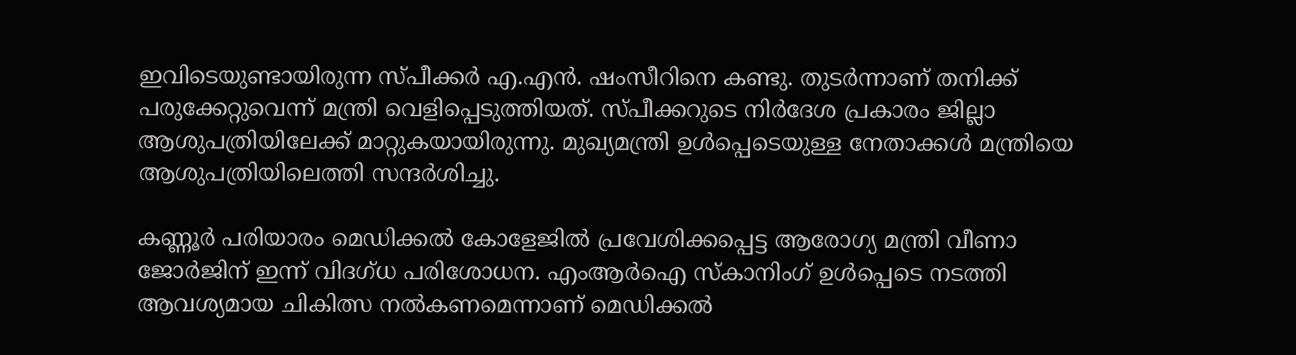ഇവിടെയുണ്ടായിരുന്ന സ്പീക്കർ എ.എൻ. ഷംസീറിനെ കണ്ടു. തുടർന്നാണ് തനിക്ക് പരുക്കേറ്റുവെന്ന് മന്ത്രി വെളിപ്പെടുത്തിയത്. സ്പീക്കറുടെ നിർദേശ പ്രകാരം ജില്ലാ ആശുപത്രിയിലേക്ക് മാറ്റുകയായിരുന്നു. മുഖ്യമന്ത്രി ഉൾപ്പെടെയുള്ള നേതാക്കൾ മന്ത്രിയെ ആശുപത്രിയിലെത്തി സന്ദർശിച്ചു.

കണ്ണൂർ പരിയാരം മെഡിക്കൽ കോളേജിൽ പ്രവേശിക്കപ്പെട്ട ആരോഗ്യ മന്ത്രി വീണാ ജോർജിന് ഇന്ന് വിദഗ്ധ പരിശോധന. എംആർഐ സ്കാനിംഗ് ഉൾപ്പെടെ നടത്തി ആവശ്യമായ ചികിത്സ നൽകണമെന്നാണ് മെഡിക്കൽ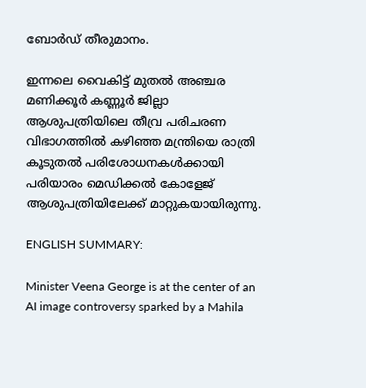ബോർഡ് തീരുമാനം.

ഇന്നലെ വൈകിട്ട് മുതൽ അഞ്ചര മണിക്കൂർ കണ്ണൂർ ജില്ലാ ആശുപത്രിയിലെ തീവ്ര പരിചരണ വിഭാഗത്തിൽ കഴിഞ്ഞ മന്ത്രിയെ രാത്രി കൂടുതൽ പരിശോധനകൾക്കായി പരിയാരം മെഡിക്കൽ കോളേജ് ആശുപത്രിയിലേക്ക് മാറ്റുകയായിരുന്നു.

ENGLISH SUMMARY:

Minister Veena George is at the center of an AI image controversy sparked by a Mahila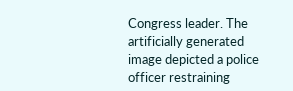Congress leader. The artificially generated image depicted a police officer restraining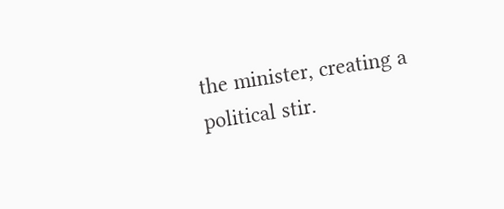the minister, creating a political stir.